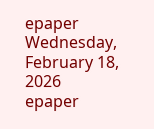epaper
Wednesday, February 18, 2026
epaper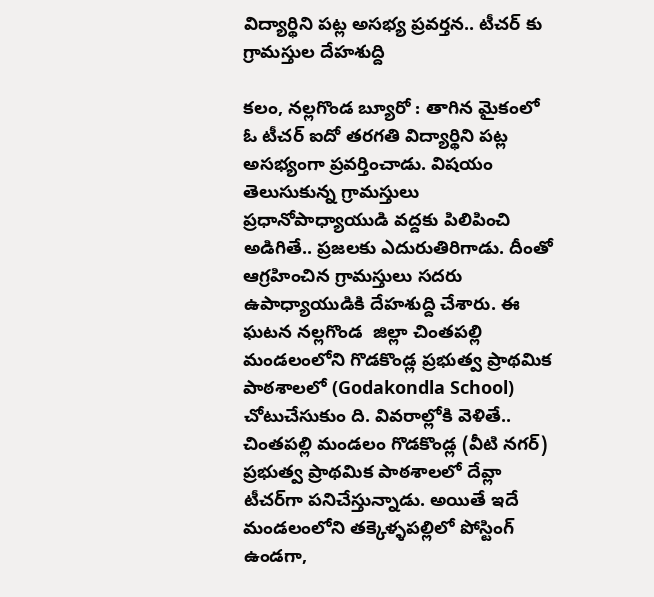విద్యార్థిని పట్ల అసభ్య ప్రవర్తన.. టీచర్ కు గ్రామస్తుల దేహశుద్ది

కలం, నల్లగొండ బ్యూరో : తాగిన మైకంలో ఓ టీచర్ ఐదో తరగతి విద్యార్థిని పట్ల అసభ్యంగా ప్రవర్తించాడు. విషయం తెలుసుకున్న గ్రామస్తులు ప్రధానోపాధ్యాయుడి వద్దకు పిలిపించి అడిగితే.. ప్రజలకు ఎదురుతిరిగాడు. దీంతో ఆగ్రహించిన గ్రామస్తులు సదరు ఉపాధ్యాయుడికి దేహశుద్ది చేశారు. ఈ ఘటన నల్లగొండ  జిల్లా చింతపల్లి మండలంలోని గొడకొండ్ల ప్రభుత్వ ప్రాథమిక పాఠశాలలో (Godakondla School) చోటుచేసుకుం ది. వివరాల్లోకి వెళితే.. చింతపల్లి మండలం గొడకొండ్ల (వీటి నగర్) ప్రభుత్వ ప్రాథమిక పాఠశాలలో దేవ్లా టీచర్‌గా పనిచేస్తున్నాడు. అయితే ఇదే మండలంలోని తక్కెళ్ళపల్లిలో పోస్టింగ్ ఉండగా,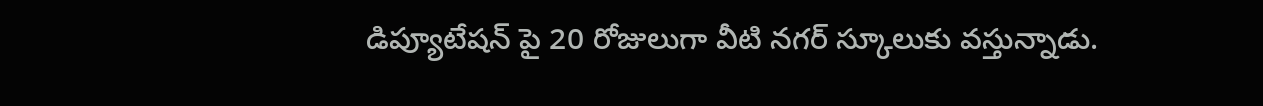డిప్యూటేషన్ పై 20 రోజులుగా వీటి నగర్ స్కూలుకు వస్తున్నాడు.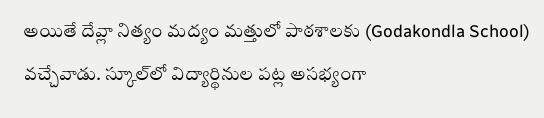అయితే దేవ్లా నిత్యం మద్యం మత్తులో పాఠశాలకు (Godakondla School) వచ్చేవాడు. స్కూల్‌లో విద్యార్థినుల పట్ల అసభ్యంగా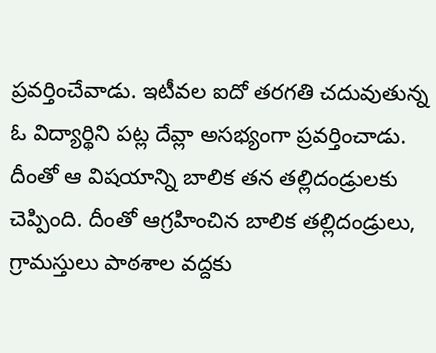ప్రవర్తించేవాడు. ఇటీవల ఐదో తరగతి చదువుతున్న ఓ విద్యార్థిని పట్ల దేవ్లా అసభ్యంగా ప్రవర్తించాడు. దీంతో ఆ విషయాన్ని బాలిక తన తల్లిదండ్రులకు చెప్పింది. దీంతో ఆగ్రహించిన బాలిక తల్లిదండ్రులు, గ్రామస్తులు పాఠశాల వద్దకు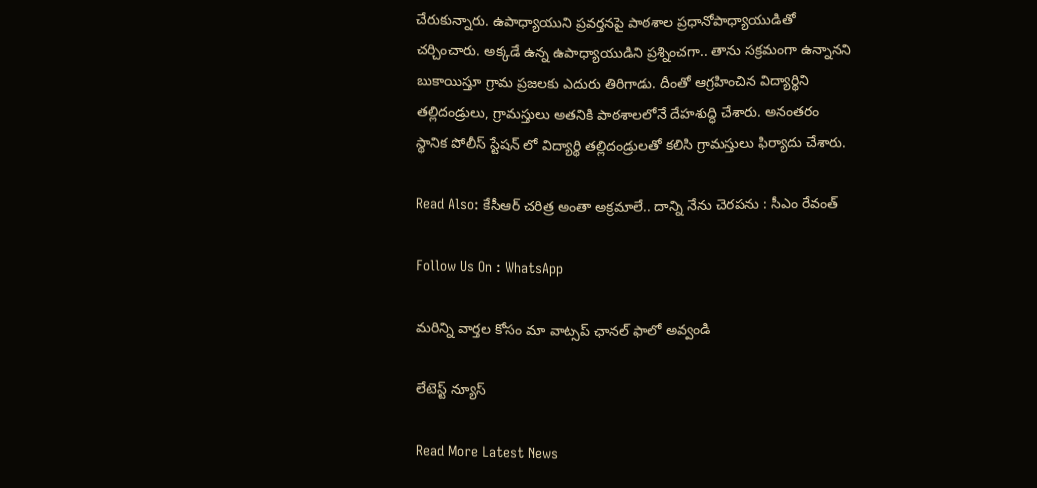చేరుకున్నారు. ఉపాధ్యాయుని ప్రవర్తనపై పాఠశాల ప్రధానోపాధ్యాయుడితో చర్చించారు. అక్కడే ఉన్న ఉపాధ్యాయుడిని ప్రశ్నించగా.. తాను సక్రమంగా ఉన్నానని బుకాయిస్తూ గ్రామ ప్రజలకు ఎదురు తిరిగాడు. దీంతో ఆగ్రహించిన విద్యార్థిని తల్లిదండ్రులు, గ్రామస్తులు అతనికి పాఠశాలలోనే దేహశుద్ధి చేశారు. అనంతరం స్థానిక పోలీస్ స్టేషన్ లో విద్యార్థి తల్లిదండ్రులతో కలిసి గ్రామస్తులు ఫిర్యాదు చేశారు.

Read Also: కేసీఆర్ చరిత్ర అంతా అక్రమాలే.. దాన్ని నేను చెరపను : సీఎం రేవంత్

Follow Us On : WhatsApp

మ‌రిన్ని వార్త‌ల కోసం మా వాట్స‌ప్ ఛాన‌ల్ ఫాలో అవ్వండి

లేటెస్ట్ న్యూస్‌

Read More Latest News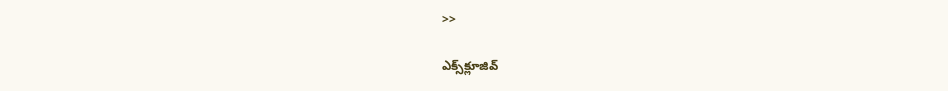>>

ఎక్స్‌క్లూజివ్‌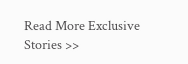Read More Exclusive Stories >>